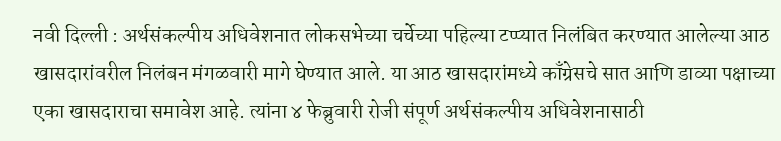नवी दिल्ली : अर्थसंकल्पीय अधिवेशनात लोकसभेच्या चर्चेच्या पहिल्या टप्प्यात निलंबित करण्यात आलेल्या आठ खासदारांवरील निलंबन मंगळवारी मागे घेण्यात आले. या आठ खासदारांमध्ये काँग्रेसचे सात आणि डाव्या पक्षाच्या एका खासदाराचा समावेश आहे. त्यांना ४ फेब्रुवारी रोजी संपूर्ण अर्थसंकल्पीय अधिवेशनासाठी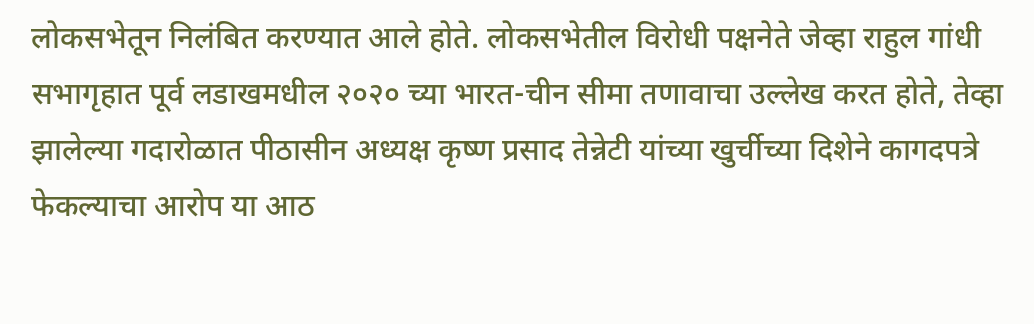लोकसभेतून निलंबित करण्यात आले होते. लोकसभेतील विरोधी पक्षनेते जेव्हा राहुल गांधी सभागृहात पूर्व लडाखमधील २०२० च्या भारत-चीन सीमा तणावाचा उल्लेख करत होते, तेव्हा झालेल्या गदारोळात पीठासीन अध्यक्ष कृष्ण प्रसाद तेन्नेटी यांच्या खुर्चीच्या दिशेने कागदपत्रे फेकल्याचा आरोप या आठ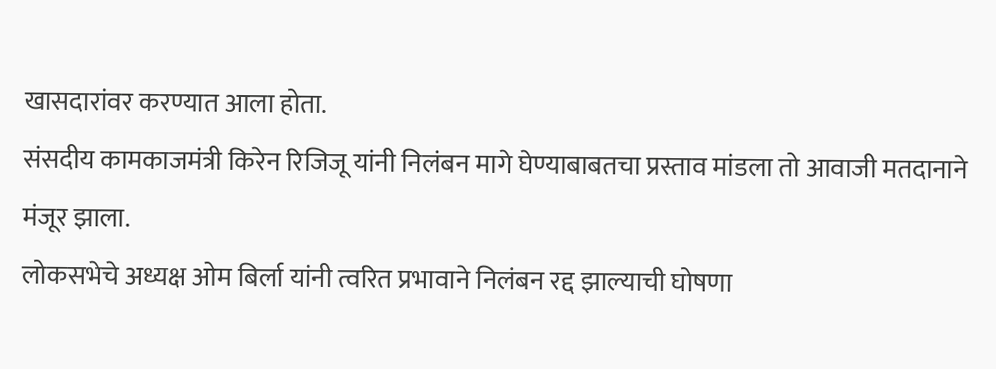खासदारांवर करण्यात आला होता.
संसदीय कामकाजमंत्री किरेन रिजिजू यांनी निलंबन मागे घेण्याबाबतचा प्रस्ताव मांडला तो आवाजी मतदानाने मंजूर झाला.
लोकसभेचे अध्यक्ष ओम बिर्ला यांनी त्वरित प्रभावाने निलंबन रद्द झाल्याची घोषणा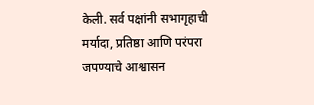केली. सर्व पक्षांनी सभागृहाची मर्यादा, प्रतिष्ठा आणि परंपरा जपण्याचे आश्वासन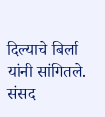दिल्याचे बिर्ला यांनी सांगितले. संसद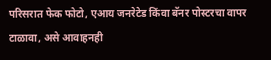परिसरात फेक फोटो, एआय जनरेटेड किंवा बॅनर पोस्टरचा वापर टाळावा, असे आवाहनही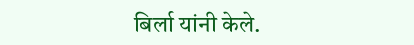बिर्ला यांनी केले.